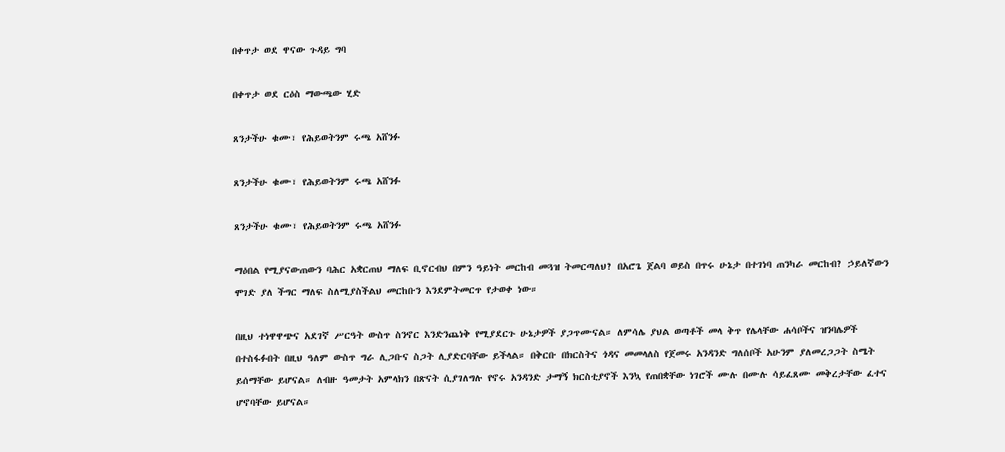በቀጥታ ወደ ዋናው ጉዳይ ግባ

በቀጥታ ወደ ርዕስ ማውጫው ሂድ

ጸንታችሁ ቁሙ፣ የሕይወትንም ሩጫ አሸንፉ

ጸንታችሁ ቁሙ፣ የሕይወትንም ሩጫ አሸንፉ

ጸንታችሁ ቁሙ፣ የሕይወትንም ሩጫ አሸንፉ

ማዕበል የሚያናውጠውን ባሕር አቋርጠህ ማለፍ ቢኖርብህ በምን ዓይነት መርከብ መጓዝ ትመርጣለህ? በአሮጌ ጀልባ ወይስ በጥሩ ሁኔታ በተገነባ ጠንካራ መርከብ? ኃይለኛውን ሞገድ ያለ ችግር ማለፍ ስለሚያስችልህ መርከቡን እንደምትመርጥ የታወቀ ነው።

በዚህ ተነዋዋጭና አደገኛ ሥርዓት ውስጥ ስንኖር እንድንጨነቅ የሚያደርጉ ሁኔታዎች ያጋጥሙናል። ለምሳሌ ያህል ወጣቶች መላ ቅጥ የሌላቸው ሐሳቦችና ዝንባሌዎች በተስፋፉበት በዚህ ዓለም ውስጥ ግራ ሊጋቡና ስጋት ሊያድርባቸው ይችላል። በቅርቡ በክርስትና ጎዳና መመላለስ የጀመሩ አንዳንድ ግለሰቦች አሁንም ያለመረጋጋት ስሜት ይሰማቸው ይሆናል። ለብዙ ዓመታት አምላክን በጽናት ሲያገለግሉ የኖሩ አንዳንድ ታማኝ ክርስቲያኖች እንኳ የጠበቋቸው ነገሮች ሙሉ በሙሉ ሳይፈጸሙ መቅረታቸው ፈተና ሆኖባቸው ይሆናል።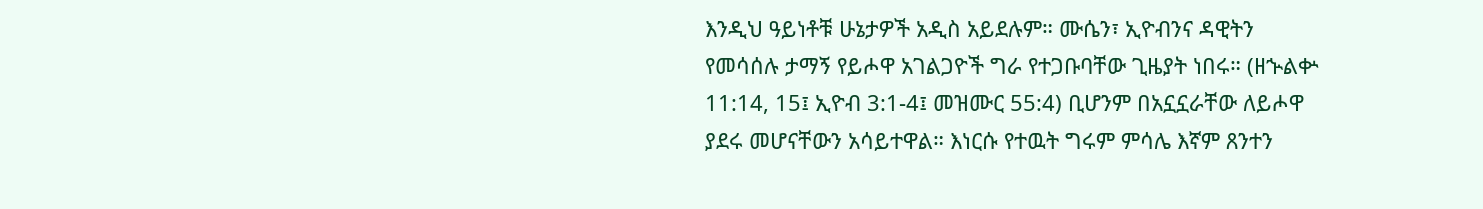እንዲህ ዓይነቶቹ ሁኔታዎች አዲስ አይደሉም። ሙሴን፣ ኢዮብንና ዳዊትን የመሳሰሉ ታማኝ የይሖዋ አገልጋዮች ግራ የተጋቡባቸው ጊዜያት ነበሩ። (ዘኍልቍ 11:14, 15፤ ኢዮብ 3:1-4፤ መዝሙር 55:4) ቢሆንም በአኗኗራቸው ለይሖዋ ያደሩ መሆናቸውን አሳይተዋል። እነርሱ የተዉት ግሩም ምሳሌ እኛም ጸንተን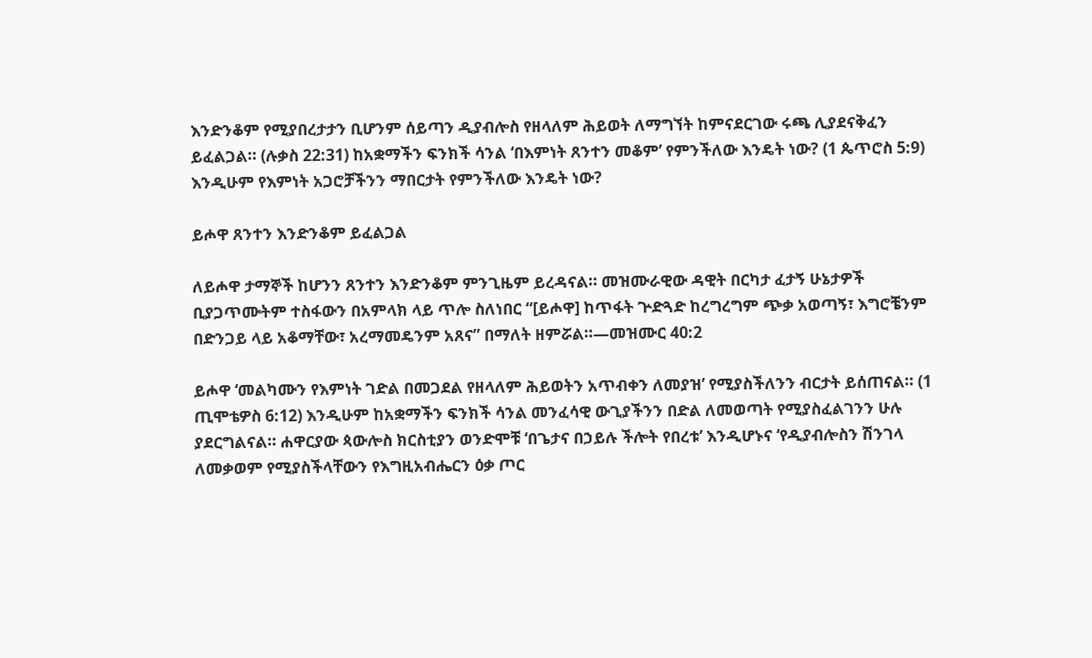እንድንቆም የሚያበረታታን ቢሆንም ሰይጣን ዲያብሎስ የዘላለም ሕይወት ለማግኘት ከምናደርገው ሩጫ ሊያደናቅፈን ይፈልጋል። (ሉቃስ 22:31) ከአቋማችን ፍንክች ሳንል ‘በእምነት ጸንተን መቆም’ የምንችለው እንዴት ነው? (1 ጴጥሮስ 5:9) እንዲሁም የእምነት አጋሮቻችንን ማበርታት የምንችለው እንዴት ነው?

ይሖዋ ጸንተን እንድንቆም ይፈልጋል

ለይሖዋ ታማኞች ከሆንን ጸንተን እንድንቆም ምንጊዜም ይረዳናል። መዝሙራዊው ዳዊት በርካታ ፈታኝ ሁኔታዎች ቢያጋጥሙትም ተስፋውን በአምላክ ላይ ጥሎ ስለነበር “[ይሖዋ] ከጥፋት ጕድጓድ ከረግረግም ጭቃ አወጣኝ፣ እግሮቼንም በድንጋይ ላይ አቆማቸው፣ አረማመዴንም አጸና” በማለት ዘምሯል።—መዝሙር 40:2

ይሖዋ ‘መልካሙን የእምነት ገድል በመጋደል የዘላለም ሕይወትን አጥብቀን ለመያዝ’ የሚያስችለንን ብርታት ይሰጠናል። (1 ጢሞቴዎስ 6:12) እንዲሁም ከአቋማችን ፍንክች ሳንል መንፈሳዊ ውጊያችንን በድል ለመወጣት የሚያስፈልገንን ሁሉ ያደርግልናል። ሐዋርያው ጳውሎስ ክርስቲያን ወንድሞቹ ‘በጌታና በኃይሉ ችሎት የበረቱ’ እንዲሆኑና ‘የዲያብሎስን ሽንገላ ለመቃወም የሚያስችላቸውን የእግዚአብሔርን ዕቃ ጦር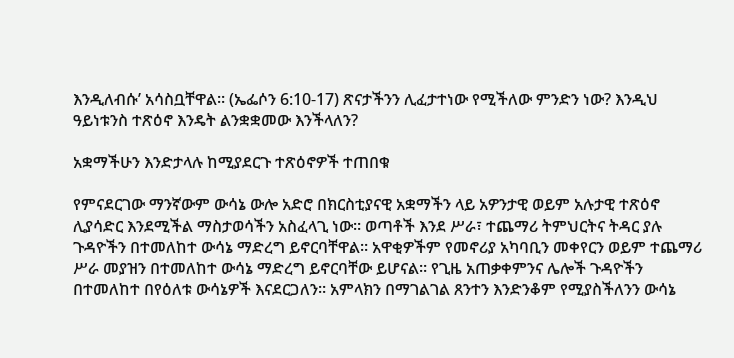እንዲለብሱ’ አሳስቧቸዋል። (ኤፌሶን 6:10-17) ጽናታችንን ሊፈታተነው የሚችለው ምንድን ነው? እንዲህ ዓይነቱንስ ተጽዕኖ እንዴት ልንቋቋመው እንችላለን?

አቋማችሁን እንድታላሉ ከሚያደርጉ ተጽዕኖዎች ተጠበቁ

የምናደርገው ማንኛውም ውሳኔ ውሎ አድሮ በክርስቲያናዊ አቋማችን ላይ አዎንታዊ ወይም አሉታዊ ተጽዕኖ ሊያሳድር እንደሚችል ማስታወሳችን አስፈላጊ ነው። ወጣቶች እንደ ሥራ፣ ተጨማሪ ትምህርትና ትዳር ያሉ ጉዳዮችን በተመለከተ ውሳኔ ማድረግ ይኖርባቸዋል። አዋቂዎችም የመኖሪያ አካባቢን መቀየርን ወይም ተጨማሪ ሥራ መያዝን በተመለከተ ውሳኔ ማድረግ ይኖርባቸው ይሆናል። የጊዜ አጠቃቀምንና ሌሎች ጉዳዮችን በተመለከተ በየዕለቱ ውሳኔዎች እናደርጋለን። አምላክን በማገልገል ጸንተን እንድንቆም የሚያስችለንን ውሳኔ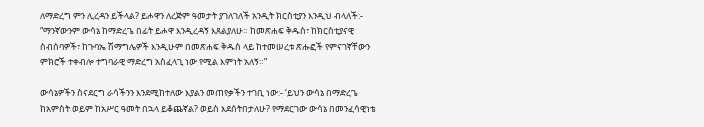ለማድረግ ምን ሊረዳን ይችላል? ይሖዋን ለረጅም ዓመታት ያገለገለች አንዲት ክርስቲያን እንዲህ ብላለች:- “ማንኛውንም ውሳኔ ከማድረጌ በፊት ይሖዋ እንዲረዳኝ እጸልያለሁ። ከመጽሐፍ ቅዱስ፣ ከክርስቲያናዊ ስብሰባዎች፣ ከጉባኤ ሽማግሌዎች እንዲሁም በመጽሐፍ ቅዱስ ላይ ከተመሠረቱ ጽሑፎች የምናገኛቸውን ምክሮች ተቀብሎ ተግባራዊ ማድረግ አስፈላጊ ነው የሚል እምነት አለኝ።”

ውሳኔዎችን ስናደርግ ራሳችንን እንደሚከተለው እያልን መጠየቃችን ተገቢ ነው:- ‘ይህን ውሳኔ በማድረጌ ከአምስት ወይም ከአሥር ዓመት በኋላ ይቆጨኛል? ወይስ እደሰትበታለሁ? የማደርገው ውሳኔ በመንፈሳዊነቴ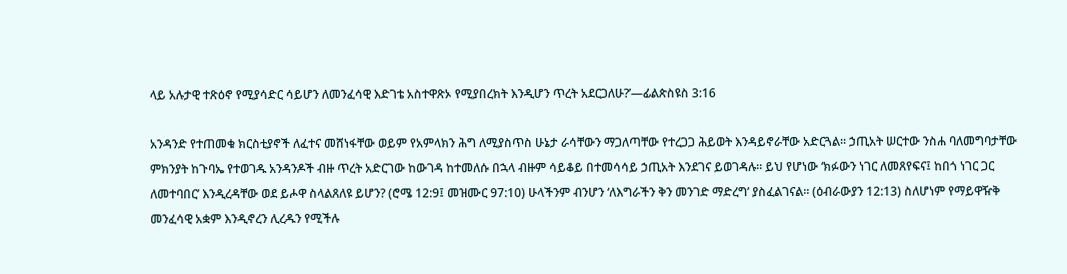ላይ አሉታዊ ተጽዕኖ የሚያሳድር ሳይሆን ለመንፈሳዊ እድገቴ አስተዋጽኦ የሚያበረክት እንዲሆን ጥረት አደርጋለሁ?’—ፊልጵስዩስ 3:16

አንዳንድ የተጠመቁ ክርስቲያኖች ለፈተና መሸነፋቸው ወይም የአምላክን ሕግ ለሚያስጥስ ሁኔታ ራሳቸውን ማጋለጣቸው የተረጋጋ ሕይወት እንዳይኖራቸው አድርጓል። ኃጢአት ሠርተው ንስሐ ባለመግባታቸው ምክንያት ከጉባኤ የተወገዱ አንዳንዶች ብዙ ጥረት አድርገው ከውገዳ ከተመለሱ በኋላ ብዙም ሳይቆይ በተመሳሳይ ኃጢአት እንደገና ይወገዳሉ። ይህ የሆነው ‘ክፉውን ነገር ለመጸየፍና፤ ከበጎ ነገር ጋር ለመተባበር’ እንዲረዳቸው ወደ ይሖዋ ስላልጸለዩ ይሆን? (ሮሜ 12:9፤ መዝሙር 97:10) ሁላችንም ብንሆን ‘ለእግራችን ቅን መንገድ ማድረግ’ ያስፈልገናል። (ዕብራውያን 12:13) ስለሆነም የማይዋዥቅ መንፈሳዊ አቋም እንዲኖረን ሊረዱን የሚችሉ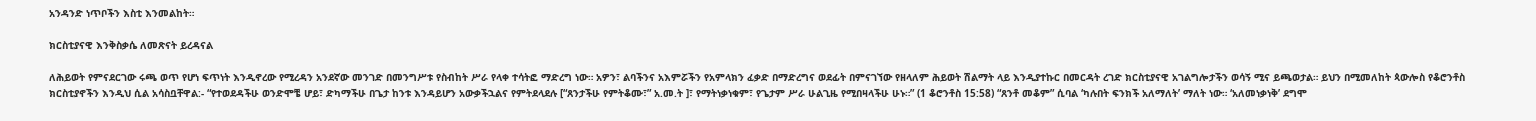አንዳንድ ነጥቦችን እስቲ እንመልከት።

ክርስቲያናዊ እንቅስቃሴ ለመጽናት ይረዳናል

ለሕይወት የምናደርገው ሩጫ ወጥ የሆነ ፍጥነት እንዲኖረው የሚረዳን አንደኛው መንገድ በመንግሥቱ የስብከት ሥራ የላቀ ተሳትፎ ማድረግ ነው። አዎን፣ ልባችንና አእምሯችን የአምላክን ፈቃድ በማድረግና ወደፊት በምናገኘው የዘላለም ሕይወት ሽልማት ላይ እንዲያተኩር በመርዳት ረገድ ክርስቲያናዊ አገልግሎታችን ወሳኝ ሚና ይጫወታል። ይህን በሚመለከት ጳውሎስ የቆሮንቶስ ክርስቲያኖችን እንዲህ ሲል አሳስቧቸዋል:- “የተወደዳችሁ ወንድሞቼ ሆይ፣ ድካማችሁ በጌታ ከንቱ እንዳይሆን አውቃችኋልና የምትደላደሉ [“ጸንታችሁ የምትቆሙ፣” አ.መ.ት ]፣ የማትነቃነቁም፣ የጌታም ሥራ ሁልጊዜ የሚበዛላችሁ ሁኑ።” (1 ቆሮንቶስ 15:58) “ጸንቶ መቆም” ሲባል ‘ካሉበት ፍንክች አለማለት’ ማለት ነው። ‘አለመነቃነቅ’ ደግሞ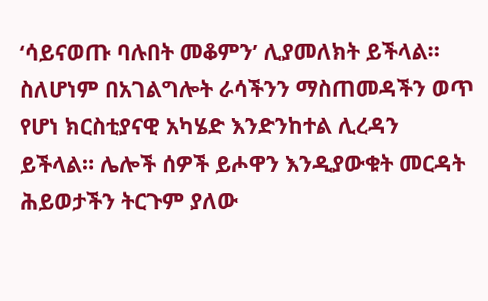‘ሳይናወጡ ባሉበት መቆምን’ ሊያመለክት ይችላል። ስለሆነም በአገልግሎት ራሳችንን ማስጠመዳችን ወጥ የሆነ ክርስቲያናዊ አካሄድ እንድንከተል ሊረዳን ይችላል። ሌሎች ሰዎች ይሖዋን እንዲያውቁት መርዳት ሕይወታችን ትርጉም ያለው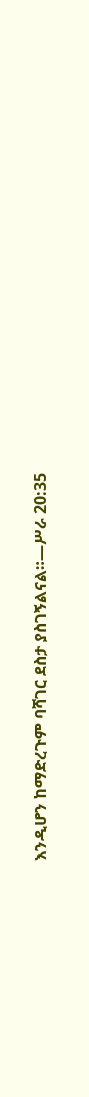እንዲሆን ከማድረጉም ባሻገር ደስታ ያስገኝልናል።—ሥራ 20:35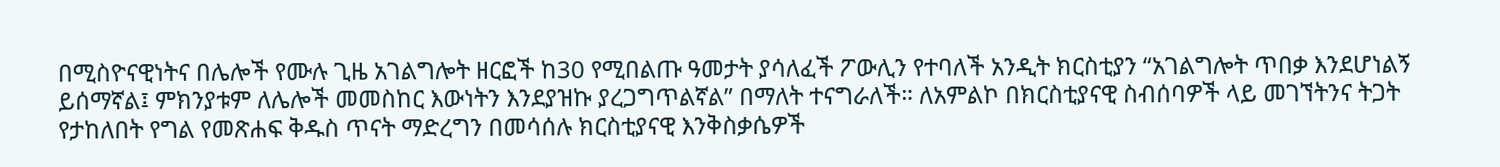በሚስዮናዊነትና በሌሎች የሙሉ ጊዜ አገልግሎት ዘርፎች ከ30 የሚበልጡ ዓመታት ያሳለፈች ፖውሊን የተባለች አንዲት ክርስቲያን “አገልግሎት ጥበቃ እንደሆነልኝ ይሰማኛል፤ ምክንያቱም ለሌሎች መመስከር እውነትን እንደያዝኩ ያረጋግጥልኛል” በማለት ተናግራለች። ለአምልኮ በክርስቲያናዊ ስብሰባዎች ላይ መገኘትንና ትጋት የታከለበት የግል የመጽሐፍ ቅዱስ ጥናት ማድረግን በመሳሰሉ ክርስቲያናዊ እንቅስቃሴዎች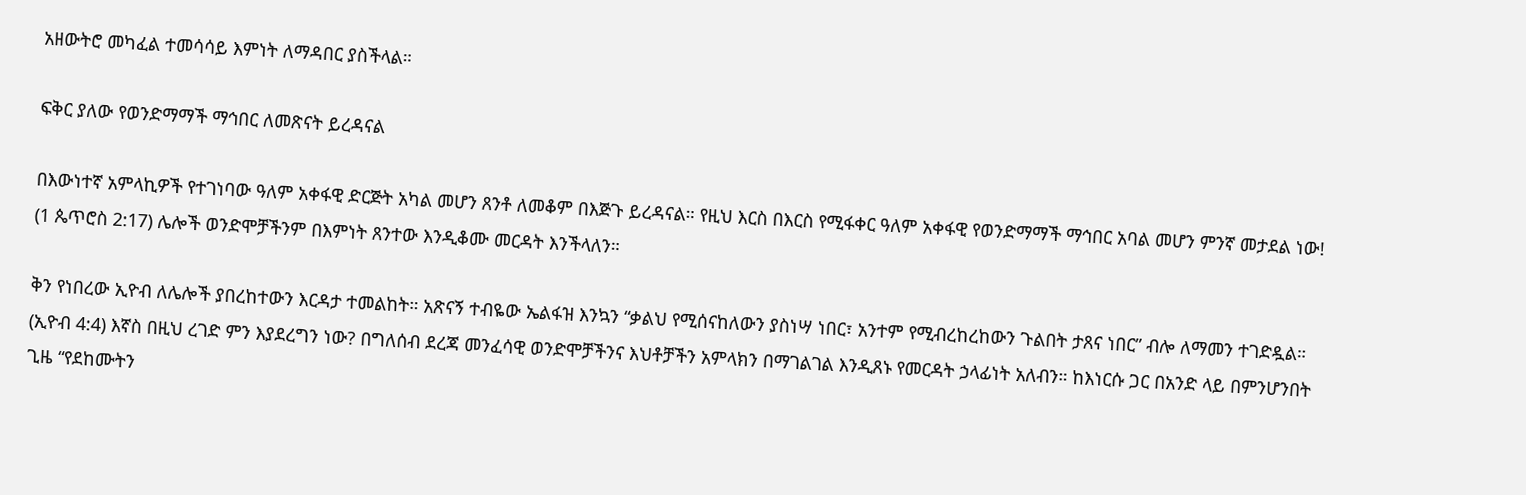አዘውትሮ መካፈል ተመሳሳይ እምነት ለማዳበር ያስችላል።

ፍቅር ያለው የወንድማማች ማኅበር ለመጽናት ይረዳናል

በእውነተኛ አምላኪዎች የተገነባው ዓለም አቀፋዊ ድርጅት አካል መሆን ጸንቶ ለመቆም በእጅጉ ይረዳናል። የዚህ እርስ በእርስ የሚፋቀር ዓለም አቀፋዊ የወንድማማች ማኅበር አባል መሆን ምንኛ መታደል ነው! (1 ጴጥሮስ 2:17) ሌሎች ወንድሞቻችንም በእምነት ጸንተው እንዲቆሙ መርዳት እንችላለን።

ቅን የነበረው ኢዮብ ለሌሎች ያበረከተውን እርዳታ ተመልከት። አጽናኝ ተብዬው ኤልፋዝ እንኳን “ቃልህ የሚሰናከለውን ያስነሣ ነበር፣ አንተም የሚብረከረከውን ጉልበት ታጸና ነበር” ብሎ ለማመን ተገድዷል። (ኢዮብ 4:4) እኛስ በዚህ ረገድ ምን እያደረግን ነው? በግለሰብ ደረጃ መንፈሳዊ ወንድሞቻችንና እህቶቻችን አምላክን በማገልገል እንዲጸኑ የመርዳት ኃላፊነት አለብን። ከእነርሱ ጋር በአንድ ላይ በምንሆንበት ጊዜ “የደከሙትን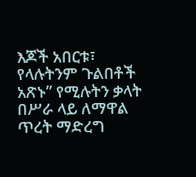እጆች አበርቱ፣ የላሉትንም ጉልበቶች አጽኑ” የሚሉትን ቃላት በሥራ ላይ ለማዋል ጥረት ማድረግ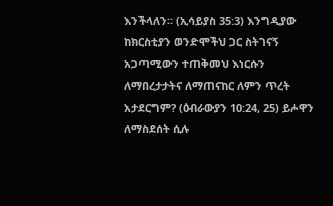እንችላለን። (ኢሳይያስ 35:3) እንግዲያው ከክርስቲያን ወንድሞችህ ጋር ስትገናኝ አጋጣሚውን ተጠቅመህ እነርሱን ለማበረታታትና ለማጠናከር ለምን ጥረት አታደርግም? (ዕብራውያን 10:24, 25) ይሖዋን ለማስደሰት ሲሉ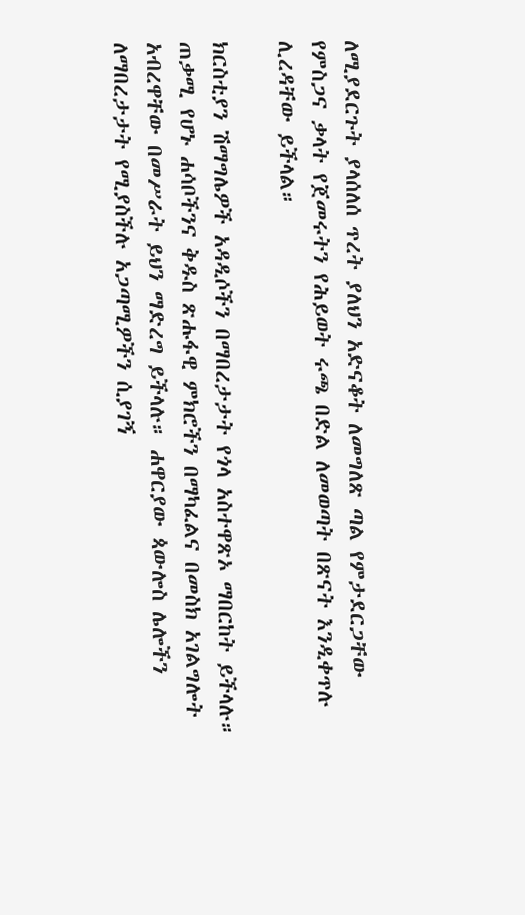ለሚያደርጉት ያላሰለሰ ጥረት ያለህን አድናቆት ለመግለጽ ጣል የምታደርጋቸው የምስጋና ቃላት የጀመሩትን የሕይወት ሩጫ በድል ለመወጣት በጽናት እንዲቀጥሉ ሊረዳቸው ይችላል።

ክርስቲያን ሽማግሌዎች አዳዲሶችን በማበረታታት የጎላ አስተዋጽኦ ማበርከት ይችላሉ። ጠቃሚ የሆኑ ሐሳቦችንና ቅዱስ ጽሑፋዊ ምክሮችን በማካፈልና በመስክ አገልግሎት አብረዋቸው በመሥራት ይህን ማድረግ ይችላሉ። ሐዋርያው ጳውሎስ ሌሎችን ለማበረታታት የሚያስችሉ አጋጣሚዎችን ሲያገኝ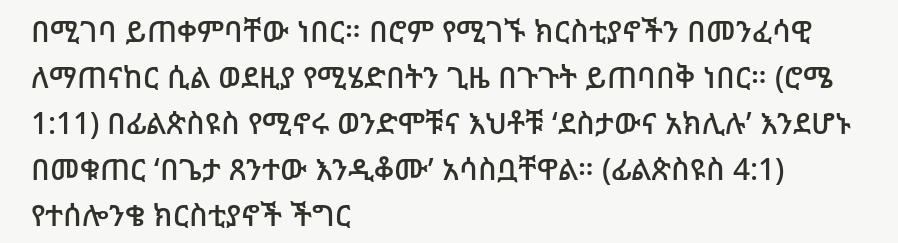በሚገባ ይጠቀምባቸው ነበር። በሮም የሚገኙ ክርስቲያኖችን በመንፈሳዊ ለማጠናከር ሲል ወደዚያ የሚሄድበትን ጊዜ በጉጉት ይጠባበቅ ነበር። (ሮሜ 1:11) በፊልጵስዩስ የሚኖሩ ወንድሞቹና እህቶቹ ‘ደስታውና አክሊሉ’ እንደሆኑ በመቁጠር ‘በጌታ ጸንተው እንዲቆሙ’ አሳስቧቸዋል። (ፊልጵስዩስ 4:1) የተሰሎንቄ ክርስቲያኖች ችግር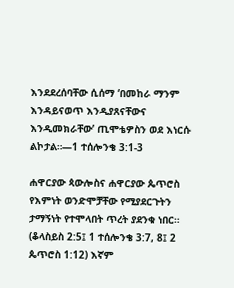እንደደረሰባቸው ሲሰማ ‘በመከራ ማንም እንዳይናወጥ እንዲያጸናቸውና እንዲመክራቸው’ ጢሞቴዎስን ወደ እነርሱ ልኮታል።—1 ተሰሎንቄ 3:1-3

ሐዋርያው ጳውሎስና ሐዋርያው ጴጥሮስ የእምነት ወንድሞቻቸው የሚያደርጉትን ታማኝነት የተሞላበት ጥረት ያደንቁ ነበር። (ቆላስይስ 2:5፤ 1 ተሰሎንቄ 3:7, 8፤ 2 ጴጥሮስ 1:12) እኛም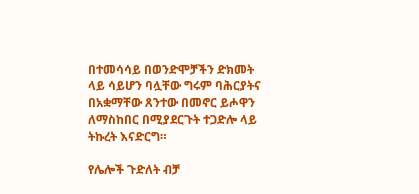በተመሳሳይ በወንድሞቻችን ድክመት ላይ ሳይሆን ባሏቸው ግሩም ባሕርያትና በአቋማቸው ጸንተው በመኖር ይሖዋን ለማስከበር በሚያደርጉት ተጋድሎ ላይ ትኩረት እናድርግ።

የሌሎች ጉድለት ብቻ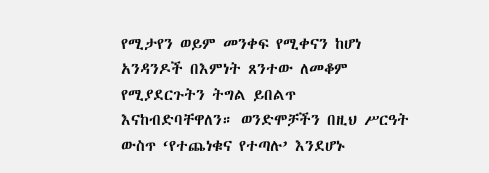የሚታየን ወይም መንቀፍ የሚቀናን ከሆነ አንዳንዶች በእምነት ጸንተው ለመቆም የሚያደርጉትን ትግል ይበልጥ እናከብድባቸዋለን። ወንድሞቻችን በዚህ ሥርዓት ውስጥ ‘የተጨነቁና የተጣሉ’ እንደሆኑ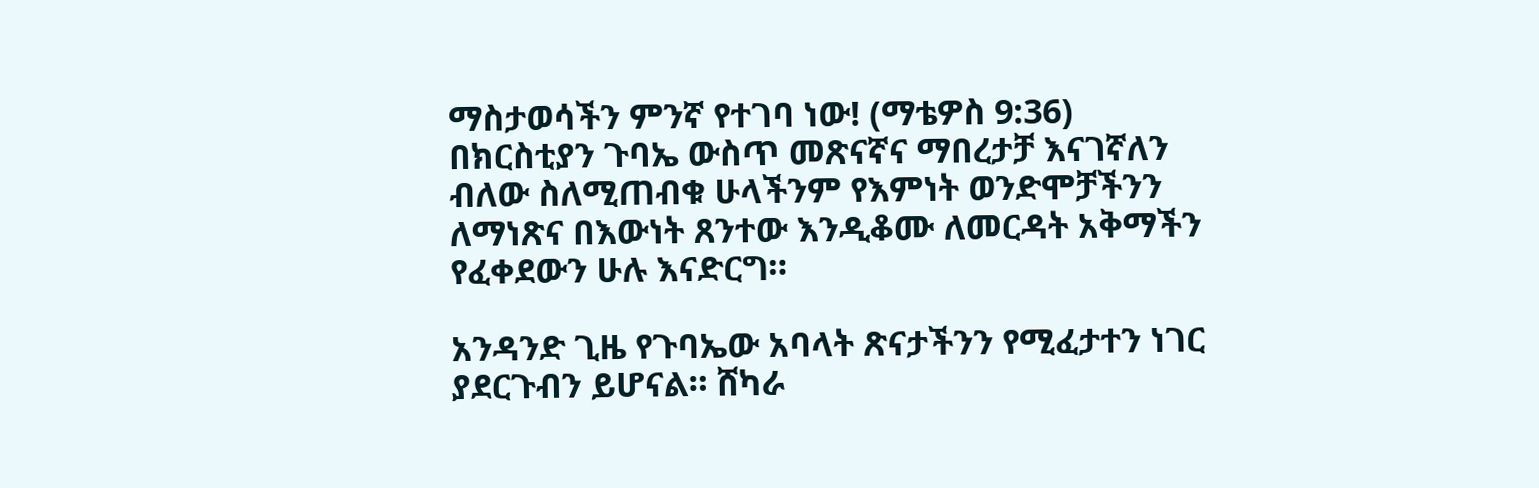ማስታወሳችን ምንኛ የተገባ ነው! (ማቴዎስ 9:36) በክርስቲያን ጉባኤ ውስጥ መጽናኛና ማበረታቻ እናገኛለን ብለው ስለሚጠብቁ ሁላችንም የእምነት ወንድሞቻችንን ለማነጽና በእውነት ጸንተው እንዲቆሙ ለመርዳት አቅማችን የፈቀደውን ሁሉ እናድርግ።

አንዳንድ ጊዜ የጉባኤው አባላት ጽናታችንን የሚፈታተን ነገር ያደርጉብን ይሆናል። ሸካራ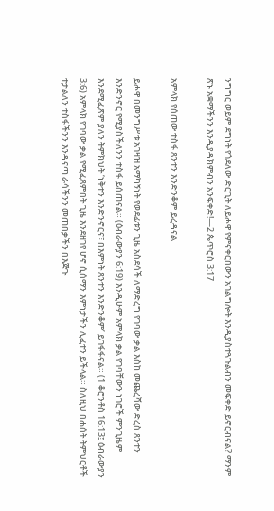ንግግር ወይም ደግነት የጎደለው ድርጊት ለይሖዋ የምናቀርበውን አገልግሎት እንዲያስተጓጉልብን መፍቀድ ይኖርብናል? ማንም ጽኑ አቋማችንን እንዲያዳክምብን አንፍቀድ!—2 ጴጥሮስ 3:17

አምላክ የሰጠው ተስፋ ጸንተን እንድንቆም ይረዳናል

ይሖዋ በመንግሥቱ አገዛዝ አማካኝነት የወደፊቱን ጊዜ አስደሳች ለማድረግ የገባው ቃል እስከ መጨረሻው ድረስ ጸንተን እንድንኖር የሚያስችለንን ተስፋ ይሰጠናል። (ዕብራውያን 6:19) እንዲሁም አምላክ ቃል የገባቸውን ነገሮች ምንጊዜም እንደሚፈጽም ያለን ትምክህት ‘ነቅተን እንድንኖርና፣ በእምነት ጸንተን እንድንቆም’ ይገፋፋናል። (1 ቆሮንቶስ 16:13፤ ዕብራውያን 3:6) አምላክ የገባው ቃል የሚፈጸምበት ጊዜ እንደዘገየ ሆኖ ሲሰማን እምነታችን ሊፈተን ይችላል። ስለዚህ በሐሰት ትምህርቶች ተታልለን ተስፋችንን እንዳናጣ ራሳችንን መጠበቃችን በእጅጉ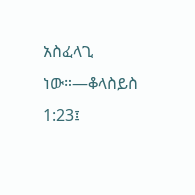አስፈላጊ ነው።—ቆላስይስ 1:23፤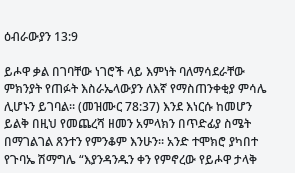ዕብራውያን 13:9

ይሖዋ ቃል በገባቸው ነገሮች ላይ እምነት ባለማሳደራቸው ምክንያት የጠፉት እስራኤላውያን ለእኛ የማስጠንቀቂያ ምሳሌ ሊሆኑን ይገባል። (መዝሙር 78:37) እንደ እነርሱ ከመሆን ይልቅ በዚህ የመጨረሻ ዘመን አምላክን በጥድፊያ ስሜት በማገልገል ጸንተን የምንቆም እንሁን። አንድ ተሞክሮ ያካበተ የጉባኤ ሽማግሌ “እያንዳንዱን ቀን የምኖረው የይሖዋ ታላቅ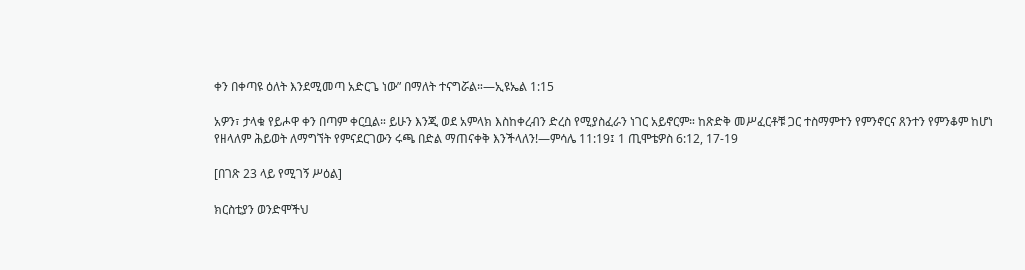ቀን በቀጣዩ ዕለት እንደሚመጣ አድርጌ ነው” በማለት ተናግሯል።—ኢዩኤል 1:15

አዎን፣ ታላቁ የይሖዋ ቀን በጣም ቀርቧል። ይሁን እንጂ ወደ አምላክ እስከቀረብን ድረስ የሚያስፈራን ነገር አይኖርም። ከጽድቅ መሥፈርቶቹ ጋር ተስማምተን የምንኖርና ጸንተን የምንቆም ከሆነ የዘላለም ሕይወት ለማግኘት የምናደርገውን ሩጫ በድል ማጠናቀቅ እንችላለን!—ምሳሌ 11:19፤ 1 ጢሞቴዎስ 6:12, 17-19

[በገጽ 23 ላይ የሚገኝ ሥዕል]

ክርስቲያን ወንድሞችህ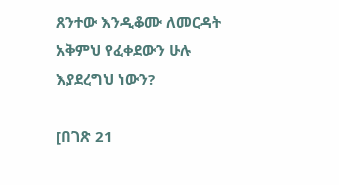ጸንተው እንዲቆሙ ለመርዳት አቅምህ የፈቀደውን ሁሉ እያደረግህ ነውን?

[በገጽ 21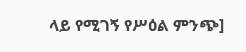ላይ የሚገኝ የሥዕል ምንጭ]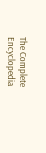The Complete Encyclopedia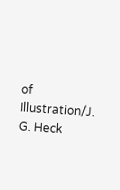of Illustration/J. G. Heck